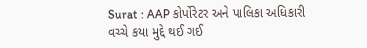Surat : AAP કોર્પોરેટર અને પાલિકા અધિકારી વચ્ચે કયા મુદ્દે થઈ ગઈ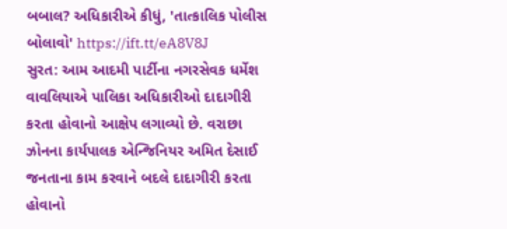બબાલ? અધિકારીએ કીધું, 'તાત્કાલિક પોલીસ બોલાવો' https://ift.tt/eA8V8J
સુરત: આમ આદમી પાર્ટીના નગરસેવક ધર્મેશ વાવલિયાએ પાલિકા અધિકારીઓ દાદાગીરી કરતા હોવાનો આક્ષેપ લગાવ્યો છે. વરાછા ઝોનના કાર્યપાલક એન્જિનિયર અમિત દેસાઈ જનતાના કામ કરવાને બદલે દાદાગીરી કરતા હોવાનો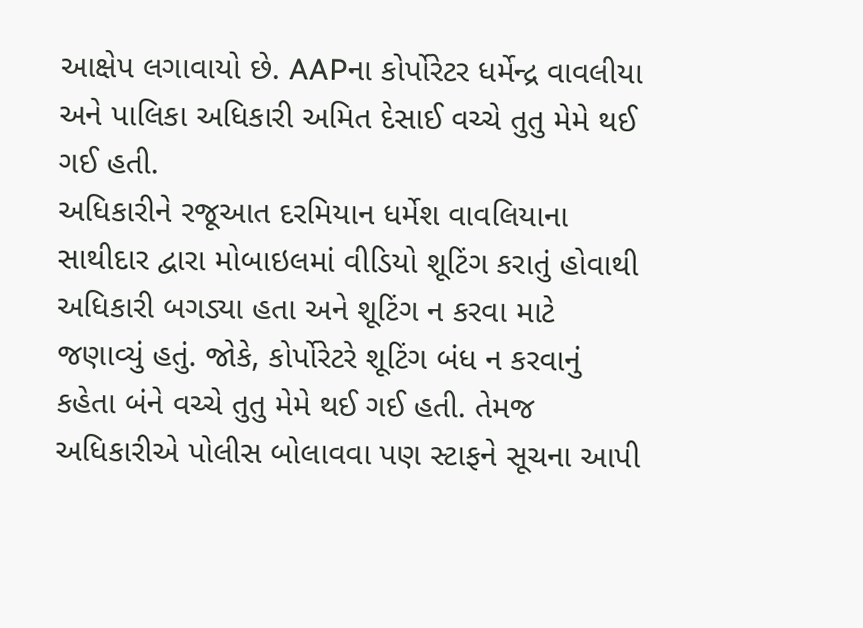આક્ષેપ લગાવાયો છે. AAPના કોર્પોરેટર ધર્મેન્દ્ર વાવલીયા અને પાલિકા અધિકારી અમિત દેસાઈ વચ્ચે તુતુ મેમે થઈ ગઈ હતી.
અધિકારીને રજૂઆત દરમિયાન ધર્મેશ વાવલિયાના સાથીદાર દ્વારા મોબાઇલમાં વીડિયો શૂટિંગ કરાતું હોવાથી અધિકારી બગડ્યા હતા અને શૂટિંગ ન કરવા માટે જણાવ્યું હતું. જોકે, કોર્પોરેટરે શૂટિંગ બંધ ન કરવાનું કહેતા બંને વચ્ચે તુતુ મેમે થઈ ગઈ હતી. તેમજ અધિકારીએ પોલીસ બોલાવવા પણ સ્ટાફને સૂચના આપી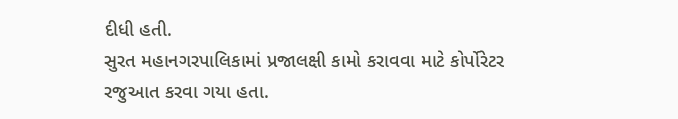દીધી હતી.
સુરત મહાનગરપાલિકામાં પ્રજાલક્ષી કામો કરાવવા માટે કોર્પોરેટર રજુઆત કરવા ગયા હતા.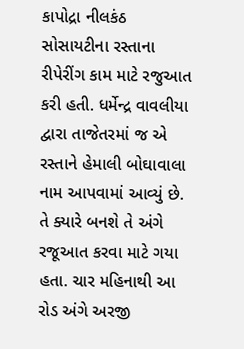કાપોદ્રા નીલકંઠ સોસાયટીના રસ્તાના રીપેરીંગ કામ માટે રજુઆત કરી હતી. ધર્મેન્દ્ર વાવલીયા દ્વારા તાજેતરમાં જ એ રસ્તાને હેમાલી બોઘાવાલા નામ આપવામાં આવ્યું છે. તે ક્યારે બનશે તે અંગે રજૂઆત કરવા માટે ગયા હતા. ચાર મહિનાથી આ રોડ અંગે અરજી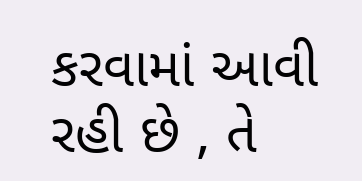કરવામાં આવી રહી છે , તે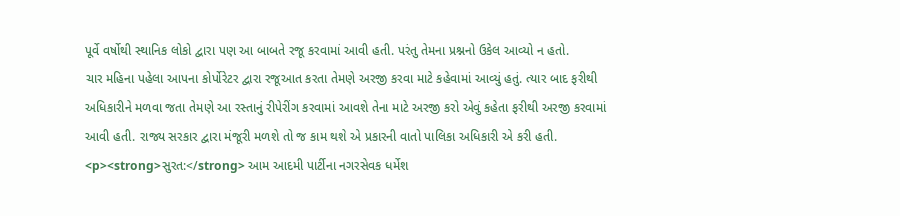પૂર્વે વર્ષોથી સ્થાનિક લોકો દ્વારા પણ આ બાબતે રજૂ કરવામાં આવી હતી. પરંતુ તેમના પ્રશ્નનો ઉકેલ આવ્યો ન હતો.
ચાર મહિના પહેલા આપના કોર્પોરેટર દ્વારા રજૂઆત કરતા તેમણે અરજી કરવા માટે કહેવામાં આવ્યું હતું. ત્યાર બાદ ફરીથી અધિકારીને મળવા જતા તેમણે આ રસ્તાનું રીપેરીંગ કરવામાં આવશે તેના માટે અરજી કરો એવું કહેતા ફરીથી અરજી કરવામાં આવી હતી. રાજ્ય સરકાર દ્વારા મંજૂરી મળશે તો જ કામ થશે એ પ્રકારની વાતો પાલિકા અધિકારી એ કરી હતી.
<p><strong>સુરત:</strong> આમ આદમી પાર્ટીના નગરસેવક ધર્મેશ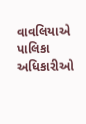વાવલિયાએ પાલિકા અધિકારીઓ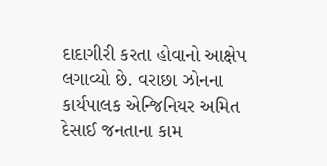દાદાગીરી કરતા હોવાનો આક્ષેપ લગાવ્યો છે. વરાછા ઝોનના કાર્યપાલક એન્જિનિયર અમિત દેસાઈ જનતાના કામ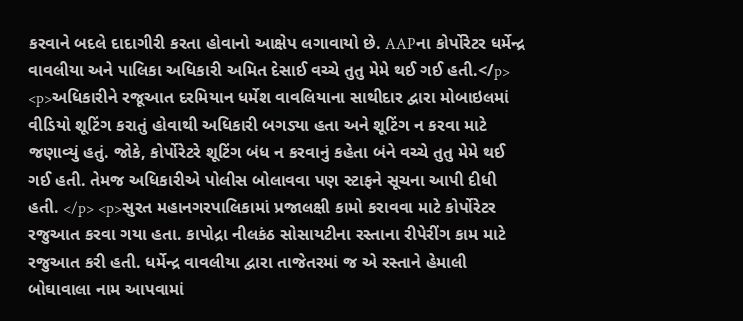કરવાને બદલે દાદાગીરી કરતા હોવાનો આક્ષેપ લગાવાયો છે. AAPના કોર્પોરેટર ધર્મેન્દ્ર વાવલીયા અને પાલિકા અધિકારી અમિત દેસાઈ વચ્ચે તુતુ મેમે થઈ ગઈ હતી.</p> <p>અધિકારીને રજૂઆત દરમિયાન ધર્મેશ વાવલિયાના સાથીદાર દ્વારા મોબાઇલમાં વીડિયો શૂટિંગ કરાતું હોવાથી અધિકારી બગડ્યા હતા અને શૂટિંગ ન કરવા માટે જણાવ્યું હતું. જોકે, કોર્પોરેટરે શૂટિંગ બંધ ન કરવાનું કહેતા બંને વચ્ચે તુતુ મેમે થઈ ગઈ હતી. તેમજ અધિકારીએ પોલીસ બોલાવવા પણ સ્ટાફને સૂચના આપી દીધી હતી. </p> <p>સુરત મહાનગરપાલિકામાં પ્રજાલક્ષી કામો કરાવવા માટે કોર્પોરેટર રજુઆત કરવા ગયા હતા. કાપોદ્રા નીલકંઠ સોસાયટીના રસ્તાના રીપેરીંગ કામ માટે રજુઆત કરી હતી. ધર્મેન્દ્ર વાવલીયા દ્વારા તાજેતરમાં જ એ રસ્તાને હેમાલી બોઘાવાલા નામ આપવામાં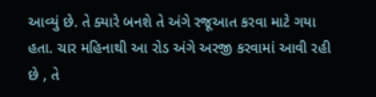આવ્યું છે. તે ક્યારે બનશે તે અંગે રજૂઆત કરવા માટે ગયા હતા. ચાર મહિનાથી આ રોડ અંગે અરજી કરવામાં આવી રહી છે , તે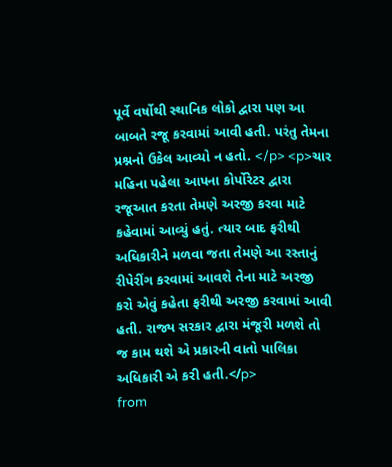પૂર્વે વર્ષોથી સ્થાનિક લોકો દ્વારા પણ આ બાબતે રજૂ કરવામાં આવી હતી. પરંતુ તેમના પ્રશ્નનો ઉકેલ આવ્યો ન હતો. </p> <p>ચાર મહિના પહેલા આપના કોર્પોરેટર દ્વારા રજૂઆત કરતા તેમણે અરજી કરવા માટે કહેવામાં આવ્યું હતું. ત્યાર બાદ ફરીથી અધિકારીને મળવા જતા તેમણે આ રસ્તાનું રીપેરીંગ કરવામાં આવશે તેના માટે અરજી કરો એવું કહેતા ફરીથી અરજી કરવામાં આવી હતી. રાજ્ય સરકાર દ્વારા મંજૂરી મળશે તો જ કામ થશે એ પ્રકારની વાતો પાલિકા અધિકારી એ કરી હતી.</p>
from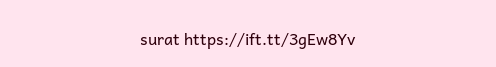surat https://ift.tt/3gEw8Yv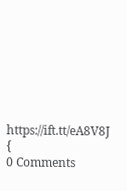https://ift.tt/eA8V8J {
0 Comments